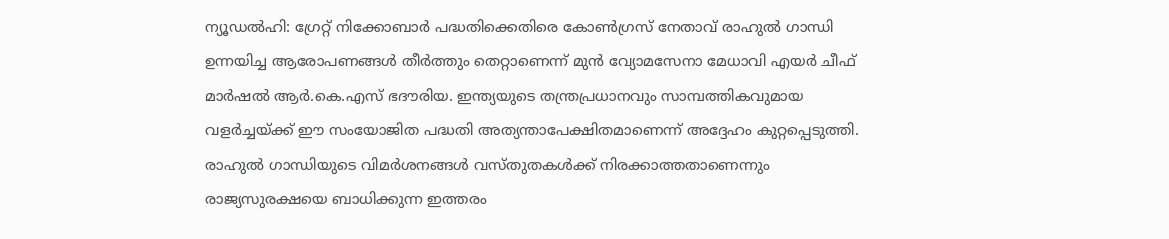ന്യൂഡൽഹി: ഗ്രേറ്റ് നിക്കോബാർ പദ്ധതിക്കെതിരെ കോൺഗ്രസ് നേതാവ് രാഹുൽ ഗാന്ധി ഉന്നയിച്ച ആരോപണങ്ങൾ തീർത്തും തെറ്റാണെന്ന് മുൻ വ്യോമസേനാ മേധാവി എയർ ചീഫ് മാർഷൽ ആർ.കെ.എസ് ഭദൗരിയ. ഇന്ത്യയുടെ തന്ത്രപ്രധാനവും സാമ്പത്തികവുമായ വളർച്ചയ്ക്ക് ഈ സംയോജിത പദ്ധതി അത്യന്താപേക്ഷിതമാണെന്ന് അദ്ദേഹം കുറ്റപ്പെടുത്തി. രാഹുൽ ഗാന്ധിയുടെ വിമർശനങ്ങൾ വസ്തുതകൾക്ക് നിരക്കാത്തതാണെന്നും രാജ്യസുരക്ഷയെ ബാധിക്കുന്ന ഇത്തരം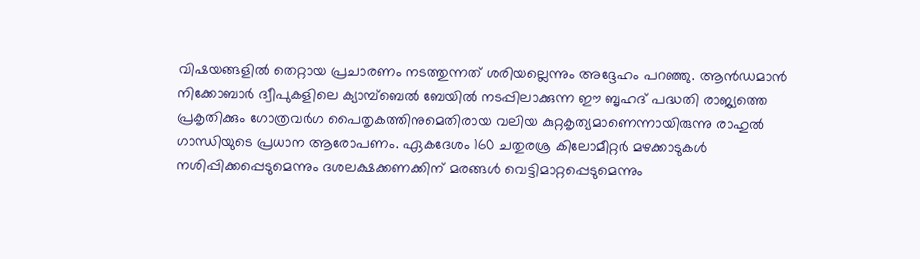വിഷയങ്ങളിൽ തെറ്റായ പ്രചാരണം നടത്തുന്നത് ശരിയല്ലെന്നും അദ്ദേഹം പറഞ്ഞു. ആൻഡമാൻ നിക്കോബാർ ദ്വീപുകളിലെ ക്യാമ്പ്ബെൽ ബേയിൽ നടപ്പിലാക്കുന്ന ഈ ബൃഹദ് പദ്ധതി രാജ്യത്തെ പ്രകൃതിക്കും ഗോത്രവർഗ പൈതൃകത്തിനുമെതിരായ വലിയ കുറ്റകൃത്യമാണെന്നായിരുന്നു രാഹുൽ ഗാന്ധിയുടെ പ്രധാന ആരോപണം. ഏകദേശം 160 ചതുരശ്ര കിലോമീറ്റർ മഴക്കാടുകൾ നശിപ്പിക്കപ്പെടുമെന്നും ദശലക്ഷക്കണക്കിന് മരങ്ങൾ വെട്ടിമാറ്റപ്പെടുമെന്നും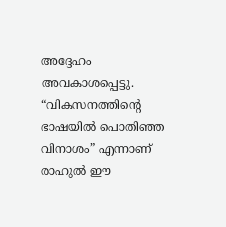അദ്ദേഹം അവകാശപ്പെട്ടു. “വികസനത്തിന്റെ ഭാഷയിൽ പൊതിഞ്ഞ വിനാശം” എന്നാണ് രാഹുൽ ഈ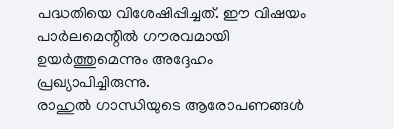പദ്ധതിയെ വിശേഷിപ്പിച്ചത്. ഈ വിഷയം പാർലമെന്റിൽ ഗൗരവമായി ഉയർത്തുമെന്നും അദ്ദേഹം പ്രഖ്യാപിച്ചിരുന്നു.
രാഹുൽ ഗാന്ധിയുടെ ആരോപണങ്ങൾ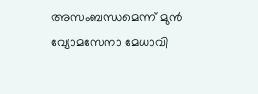അസംബന്ധമെന്ന് മുൻ വ്യോമസേനാ മേധാവി